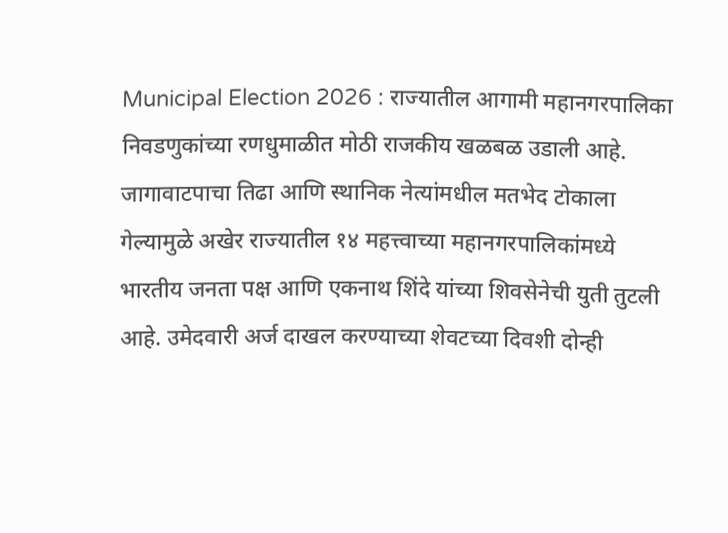Municipal Election 2026 : राज्यातील आगामी महानगरपालिका निवडणुकांच्या रणधुमाळीत मोठी राजकीय खळबळ उडाली आहे. जागावाटपाचा तिढा आणि स्थानिक नेत्यांमधील मतभेद टोकाला गेल्यामुळे अखेर राज्यातील १४ महत्त्वाच्या महानगरपालिकांमध्ये भारतीय जनता पक्ष आणि एकनाथ शिंदे यांच्या शिवसेनेची युती तुटली आहे. उमेदवारी अर्ज दाखल करण्याच्या शेवटच्या दिवशी दोन्ही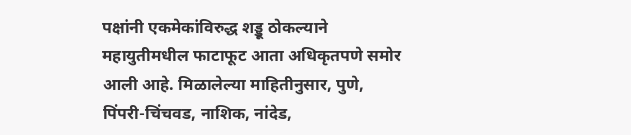पक्षांनी एकमेकांविरुद्ध शड्डू ठोकल्याने महायुतीमधील फाटाफूट आता अधिकृतपणे समोर आली आहे. मिळालेल्या माहितीनुसार, पुणे, पिंपरी-चिंचवड, नाशिक, नांदेड,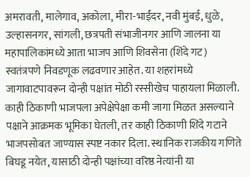अमरावती, मालेगाव, अकोला, मीरा-भाईंदर, नवी मुंबई, धुळे, उल्हासनगर, सांगली, छत्रपती संभाजीनगर आणि जालना या महापालिकांमध्ये आता भाजप आणि शिवसेना (शिंदे गट) स्वतंत्रपणे निवडणूक लढवणार आहेत. या शहरांमध्ये जागावाटपावरून दोन्ही पक्षांत मोठी रस्सीखेच पाहायला मिळाली. काही ठिकाणी भाजपला अपेक्षेपेक्षा कमी जागा मिळत असल्याने पक्षाने आक्रमक भूमिका घेतली, तर काही ठिकाणी शिंदे गटाने भाजपसोबत जाण्यास स्पष्ट नकार दिला. स्थानिक राजकीय गणिते बिघडू नयेत, यासाठी दोन्ही पक्षांच्या वरिष्ठ नेत्यांनी या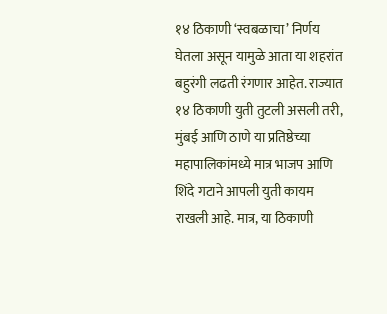१४ ठिकाणी ‘स्वबळाचा’ निर्णय घेतला असून यामुळे आता या शहरांत बहुरंगी लढती रंगणार आहेत. राज्यात १४ ठिकाणी युती तुटली असली तरी, मुंबई आणि ठाणे या प्रतिष्ठेच्या महापालिकांमध्ये मात्र भाजप आणि शिंदे गटाने आपली युती कायम राखली आहे. मात्र, या ठिकाणी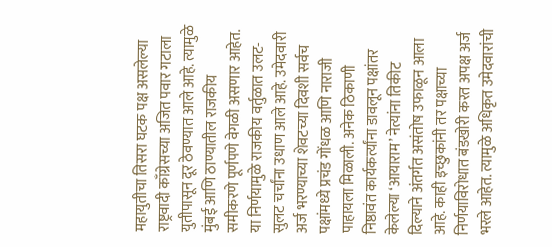महायुतीचा तिसरा घटक पक्ष असलेल्या राष्ट्रवादी काँग्रेसच्या अजित पवार गटाला युतीपासून दूर ठेवण्यात आले आहे. त्यामुळे मुंबई आणि ठाण्यातील राजकीय समीकरणे पूर्णपणे वेगळी असणार आहेत. या निर्णयामुळे राजकीय वर्तुळात उलट-सुलट चर्चांना उधाण आले आहे. उमेदवारी अर्ज भरण्याच्या शेवटच्या दिवशी सर्वच पक्षांमध्ये प्रचंड गोंधळ आणि नाराजी पाहायला मिळाली. अनेक ठिकाणी निष्ठावंत कार्यकर्त्यांना डावलून पक्षांतर केलेल्या ‘आयाराम’ नेत्यांना तिकीट दिल्याने अंतर्गत असंतोष उफाळून आला आहे. काही इच्छुकांनी तर पक्षाच्या निर्णयाविरोधात बंडखोरी करत अपक्ष अर्ज भरले आहेत. त्यामुळे अधिकृत उमेदवारांची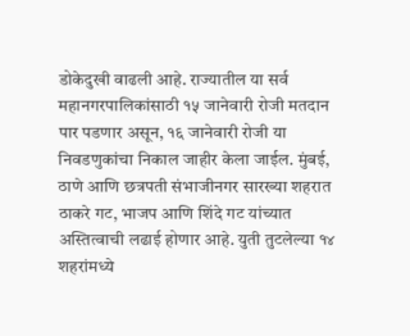डोकेदुखी वाढली आहे. राज्यातील या सर्व महानगरपालिकांसाठी १५ जानेवारी रोजी मतदान पार पडणार असून, १६ जानेवारी रोजी या निवडणुकांचा निकाल जाहीर केला जाईल. मुंबई, ठाणे आणि छत्रपती संभाजीनगर सारख्या शहरात ठाकरे गट, भाजप आणि शिंदे गट यांच्यात अस्तित्वाची लढाई होणार आहे. युती तुटलेल्या १४ शहरांमध्ये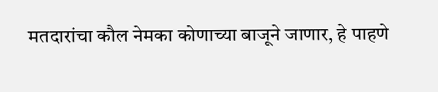मतदारांचा कौल नेमका कोणाच्या बाजूने जाणार, हे पाहणे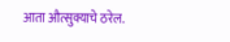आता औत्सुक्याचे ठरेल.